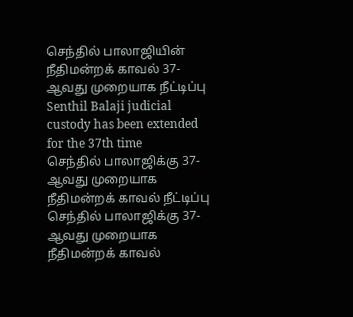செந்தில் பாலாஜியின் நீதிமன்றக் காவல் 37-ஆவது முறையாக நீட்டிப்பு
Senthil Balaji judicial custody has been extended for the 37th time
செந்தில் பாலாஜிக்கு 37-ஆவது முறையாக நீதிமன்றக் காவல் நீட்டிப்பு
செந்தில் பாலாஜிக்கு 37-ஆவது முறையாக நீதிமன்றக் காவல்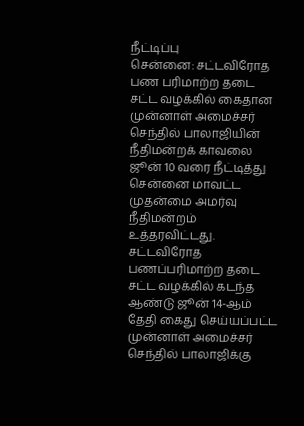நீட்டிப்பு
சென்னை: சட்டவிரோத பண பரிமாற்ற தடை சட்ட வழக்கில் கைதான முன்னாள் அமைச்சர் செந்தில் பாலாஜியின் நீதிமன்றக் காவலை ஜூன் 10 வரை நீட்டித்து சென்னை மாவட்ட முதன்மை அமர்வு நீதிமன்றம் உத்தரவிட்டது.
சட்டவிரோத பணப்பரிமாற்ற தடை சட்ட வழக்கில் கடந்த ஆண்டு ஜூன் 14-ஆம் தேதி கைது செய்யப்பட்ட முன்னாள் அமைச்சர் செந்தில் பாலாஜிக்கு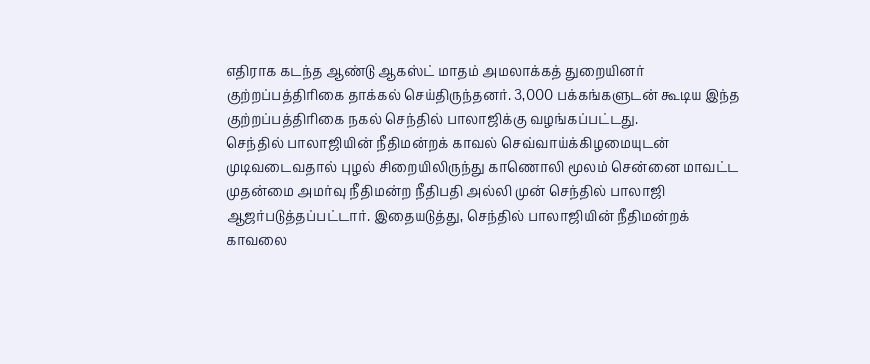எதிராக கடந்த ஆண்டு ஆகஸ்ட் மாதம் அமலாக்கத் துறையினர் குற்றப்பத்திரிகை தாக்கல் செய்திருந்தனர். 3,000 பக்கங்களுடன் கூடிய இந்த குற்றப்பத்திரிகை நகல் செந்தில் பாலாஜிக்கு வழங்கப்பட்டது.
செந்தில் பாலாஜியின் நீதிமன்றக் காவல் செவ்வாய்க்கிழமையுடன் முடிவடைவதால் புழல் சிறையிலிருந்து காணொலி மூலம் சென்னை மாவட்ட முதன்மை அமர்வு நீதிமன்ற நீதிபதி அல்லி முன் செந்தில் பாலாஜி ஆஜர்படுத்தப்பட்டார். இதையடுத்து, செந்தில் பாலாஜியின் நீதிமன்றக் காவலை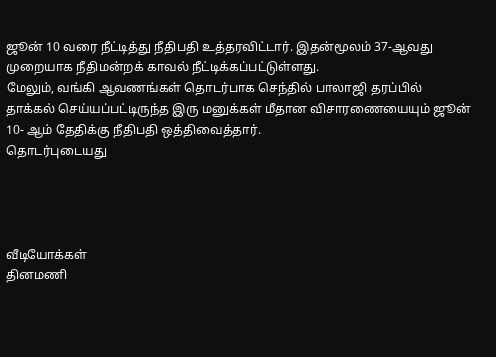ஜூன் 10 வரை நீட்டித்து நீதிபதி உத்தரவிட்டார். இதன்மூலம் 37-ஆவது முறையாக நீதிமன்றக் காவல் நீட்டிக்கப்பட்டுள்ளது.
மேலும், வங்கி ஆவணங்கள் தொடர்பாக செந்தில் பாலாஜி தரப்பில் தாக்கல் செய்யப்பட்டிருந்த இரு மனுக்கள் மீதான விசாரணையையும் ஜூன் 10- ஆம் தேதிக்கு நீதிபதி ஒத்திவைத்தார்.
தொடர்புடையது




வீடியோக்கள்
தினமணி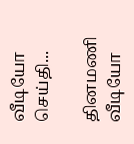வீடியோ செய்தி...

தினமணி வீடியோ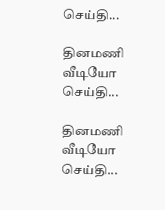செய்தி...

தினமணி வீடியோ செய்தி...

தினமணி வீடியோ செய்தி...